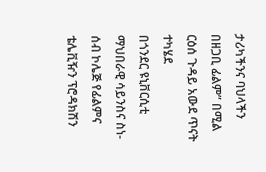ታሪካችንና ባህላችን በዘጋቢ ፊልም” በሚል ርዕሰ ጉዳይ አውደ ጥናት ተካሄደ
በጎንደር ዩኒቨርሲቲ ማህበራዊ ሳይንስና ስነ-ሰብ ኮሌጅ የፊልምና ቴሌቪዥን ፕሮዳክሽን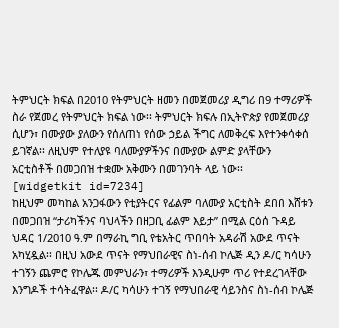ትምህርት ክፍል በ2010 የትምህርት ዘመን በመጀመሪያ ዲግሪ በ9 ተማሪዎች ስራ የጀመረ የትምህርት ክፍል ነው፡፡ ትምህርት ክፍሉ በኢትዮጵያ የመጀመሪያ ሲሆን፣ በሙያው ያለውን የሰለጠነ የሰው ኃይል ችግር ለመቅረፍ እየተንቀሳቀሰ ይገኛል፡፡ ለዚህም የተለያዩ ባለሙያዎችንና በሙያው ልምድ ያላቸውን አርቲስቶች በመጋበዝ ተቋሙ አቅሙን በመገንባት ላይ ነው፡፡
[widgetkit id=7234]
ከዚህም መካከል አንጋፋውን የቲያትርና የፊልም ባለሙያ አርቲስት ደበበ እሸቱን በመጋበዝ “ታሪካችንና ባህላችን በዘጋቢ ፊልም እይታ” በሚል ርዕሰ ጉዳይ ህዳር 1/2010 ዓ.ም በማራኪ ግቢ የቴአትር ጥበባት አዳራሽ አውደ ጥናት አካሂዷል፡፡ በዚህ አውደ ጥናት የማህበራዊና ስነ-ሰብ ኮሌጅ ዲን ዶ/ር ካሳሁን ተገኝን ጨምሮ የኮሌጁ መምህራን፣ ተማሪዎች እንዲሁም ጥሪ የተደረገላቸው እንግዶች ተሳትፈዋል፡፡ ዶ/ር ካሳሁን ተገኝ የማህበራዊ ሳይንስና ስነ-ሰብ ኮሌጅ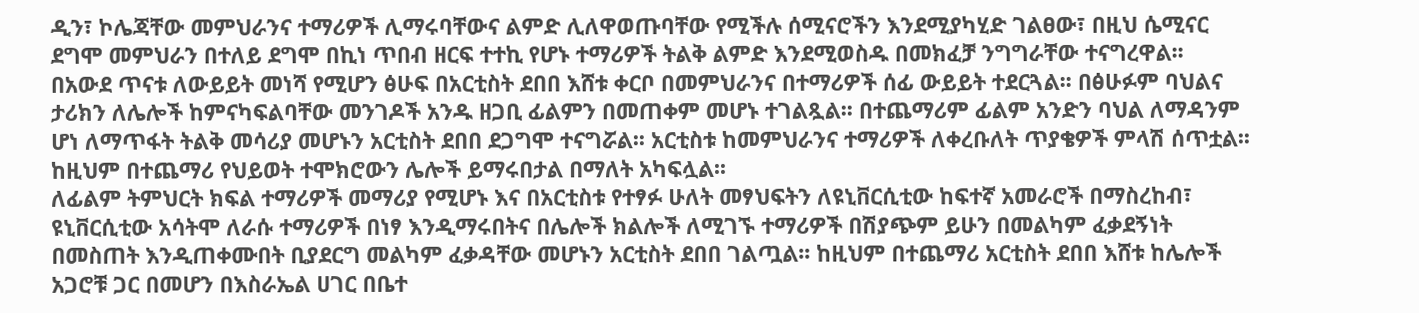ዲን፣ ኮሌጃቸው መምህራንና ተማሪዎች ሊማሩባቸውና ልምድ ሊለዋወጡባቸው የሚችሉ ሰሚናሮችን እንደሚያካሂድ ገልፀው፣ በዚህ ሴሚናር ደግሞ መምህራን በተለይ ደግሞ በኪነ ጥበብ ዘርፍ ተተኪ የሆኑ ተማሪዎች ትልቅ ልምድ እንደሚወስዱ በመክፈቻ ንግግራቸው ተናግረዋል፡፡
በአውደ ጥናቱ ለውይይት መነሻ የሚሆን ፅሁፍ በአርቲስት ደበበ እሸቱ ቀርቦ በመምህራንና በተማሪዎች ሰፊ ውይይት ተደርጓል፡፡ በፅሁፉም ባህልና ታሪክን ለሌሎች ከምናካፍልባቸው መንገዶች አንዱ ዘጋቢ ፊልምን በመጠቀም መሆኑ ተገልጿል፡፡ በተጨማሪም ፊልም አንድን ባህል ለማዳንም ሆነ ለማጥፋት ትልቅ መሳሪያ መሆኑን አርቲስት ደበበ ደጋግሞ ተናግሯል፡፡ አርቲስቱ ከመምህራንና ተማሪዎች ለቀረቡለት ጥያቄዎች ምላሽ ሰጥቷል፡፡ ከዚህም በተጨማሪ የህይወት ተሞክሮውን ሌሎች ይማሩበታል በማለት አካፍሏል፡፡
ለፊልም ትምህርት ክፍል ተማሪዎች መማሪያ የሚሆኑ እና በአርቲስቱ የተፃፉ ሁለት መፃህፍትን ለዩኒቨርሲቲው ከፍተኛ አመራሮች በማስረከብ፣ ዩኒቨርሲቲው አሳትሞ ለራሱ ተማሪዎች በነፃ እንዲማሩበትና በሌሎች ክልሎች ለሚገኙ ተማሪዎች በሽያጭም ይሁን በመልካም ፈቃደኝነት በመስጠት እንዲጠቀሙበት ቢያደርግ መልካም ፈቃዳቸው መሆኑን አርቲስት ደበበ ገልጧል፡፡ ከዚህም በተጨማሪ አርቲስት ደበበ እሸቱ ከሌሎች አጋሮቹ ጋር በመሆን በእስራኤል ሀገር በቤተ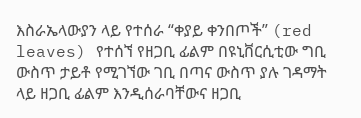እስራኤላውያን ላይ የተሰራ “ቀያይ ቀንበጦች” (red leaves) የተሰኘ የዘጋቢ ፊልም በዩኒቨርሲቲው ግቢ ውስጥ ታይቶ የሚገኘው ገቢ በጣና ውስጥ ያሉ ገዳማት ላይ ዘጋቢ ፊልም እንዲሰራባቸውና ዘጋቢ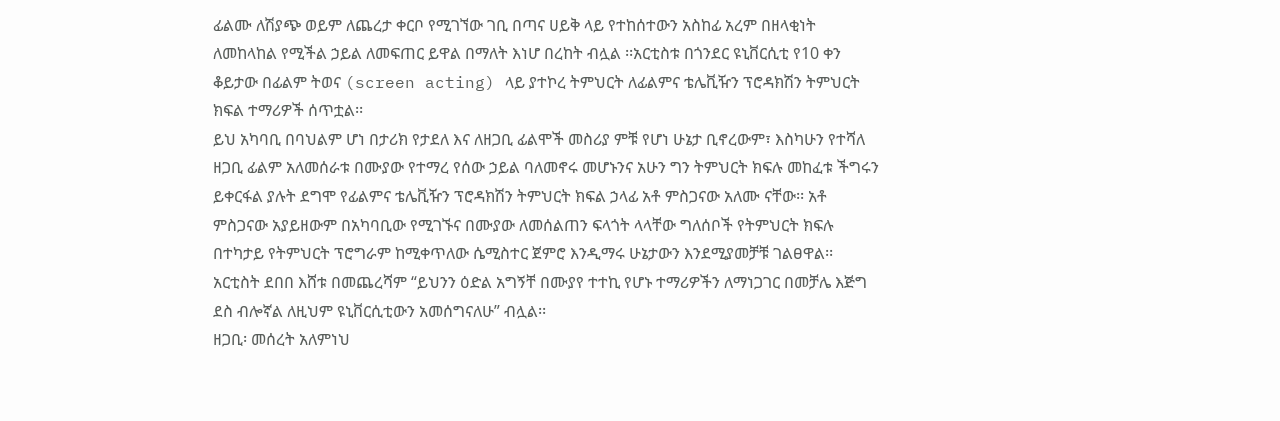ፊልሙ ለሽያጭ ወይም ለጨረታ ቀርቦ የሚገኘው ገቢ በጣና ሀይቅ ላይ የተከሰተውን አስከፊ አረም በዘላቂነት ለመከላከል የሚችል ኃይል ለመፍጠር ይዋል በማለት እነሆ በረከት ብሏል ፡፡አርቲስቱ በጎንደር ዩኒቨርሲቲ የ10 ቀን ቆይታው በፊልም ትወና (screen acting) ላይ ያተኮረ ትምህርት ለፊልምና ቴሌቪዥን ፕሮዳክሽን ትምህርት ክፍል ተማሪዎች ሰጥቷል፡፡
ይህ አካባቢ በባህልም ሆነ በታሪክ የታደለ እና ለዘጋቢ ፊልሞች መስሪያ ምቹ የሆነ ሁኔታ ቢኖረውም፣ እስካሁን የተሻለ ዘጋቢ ፊልም አለመሰራቱ በሙያው የተማረ የሰው ኃይል ባለመኖሩ መሆኑንና አሁን ግን ትምህርት ክፍሉ መከፈቱ ችግሩን ይቀርፋል ያሉት ደግሞ የፊልምና ቴሌቪዥን ፕሮዳክሽን ትምህርት ክፍል ኃላፊ አቶ ምስጋናው አለሙ ናቸው፡፡ አቶ ምስጋናው አያይዘውም በአካባቢው የሚገኙና በሙያው ለመሰልጠን ፍላጎት ላላቸው ግለሰቦች የትምህርት ክፍሉ በተካታይ የትምህርት ፕሮግራም ከሚቀጥለው ሴሚስተር ጀምሮ እንዲማሩ ሁኔታውን እንደሚያመቻቹ ገልፀዋል፡፡
አርቲስት ደበበ እሸቱ በመጨረሻም “ይህንን ዕድል አግኝቸ በሙያየ ተተኪ የሆኑ ተማሪዎችን ለማነጋገር በመቻሌ እጅግ ደስ ብሎኛል ለዚህም ዩኒቨርሲቲውን አመሰግናለሁ” ብሏል፡፡
ዘጋቢ፡ መሰረት አለምነህ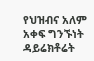የህዝብና አለም አቀፍ ግንኙነት ዳይሬክቶሬት